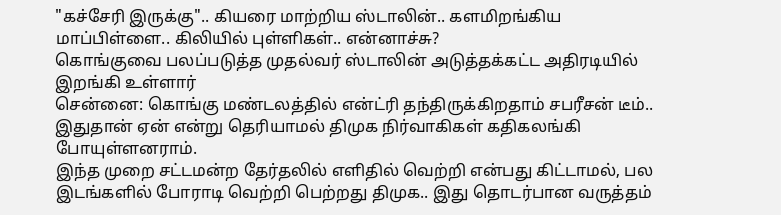"கச்சேரி இருக்கு".. கியரை மாற்றிய ஸ்டாலின்.. களமிறங்கிய மாப்பிள்ளை.. கிலியில் புள்ளிகள்.. என்னாச்சு?
கொங்குவை பலப்படுத்த முதல்வர் ஸ்டாலின் அடுத்தக்கட்ட அதிரடியில் இறங்கி உள்ளார்
சென்னை: கொங்கு மண்டலத்தில் என்ட்ரி தந்திருக்கிறதாம் சபரீசன் டீம்.. இதுதான் ஏன் என்று தெரியாமல் திமுக நிர்வாகிகள் கதிகலங்கி போயுள்ளனராம்.
இந்த முறை சட்டமன்ற தேர்தலில் எளிதில் வெற்றி என்பது கிட்டாமல், பல இடங்களில் போராடி வெற்றி பெற்றது திமுக.. இது தொடர்பான வருத்தம்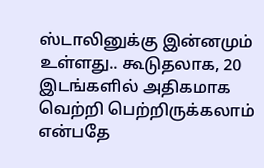ஸ்டாலினுக்கு இன்னமும் உள்ளது.. கூடுதலாக, 20 இடங்களில் அதிகமாக வெற்றி பெற்றிருக்கலாம் என்பதே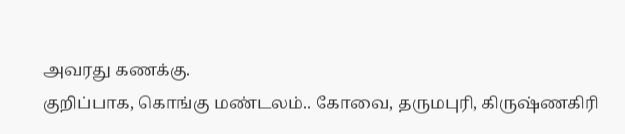அவரது கணக்கு.
குறிப்பாக, கொங்கு மண்டலம்.. கோவை, தருமபுரி, கிருஷ்ணகிரி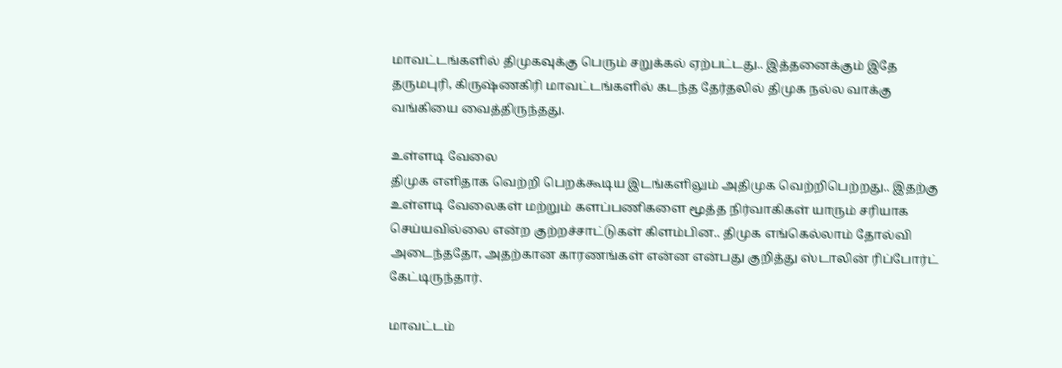மாவட்டங்களில் திமுகவுக்கு பெரும் சறுக்கல் ஏற்பட்டது.. இத்தனைக்கும் இதே தருமபுரி, கிருஷ்ணகிரி மாவட்டங்களில் கடந்த தேர்தலில் திமுக நல்ல வாக்கு வங்கியை வைத்திருந்தது.

உள்ளடி வேலை
திமுக எளிதாக வெற்றி பெறக்கூடிய இடங்களிலும் அதிமுக வெற்றிபெற்றது.. இதற்கு உள்ளடி வேலைகள் மற்றும் களப்பணிகளை மூத்த நிர்வாகிகள் யாரும் சரியாக செய்யவில்லை என்ற குற்றச்சாட்டுகள் கிளம்பின.. திமுக எங்கெல்லாம் தோல்வி அடைந்ததோ, அதற்கான காரணங்கள் என்ன என்பது குறித்து ஸ்டாலின் ரிப்போர்ட் கேட்டிருந்தார்.

மாவட்டம்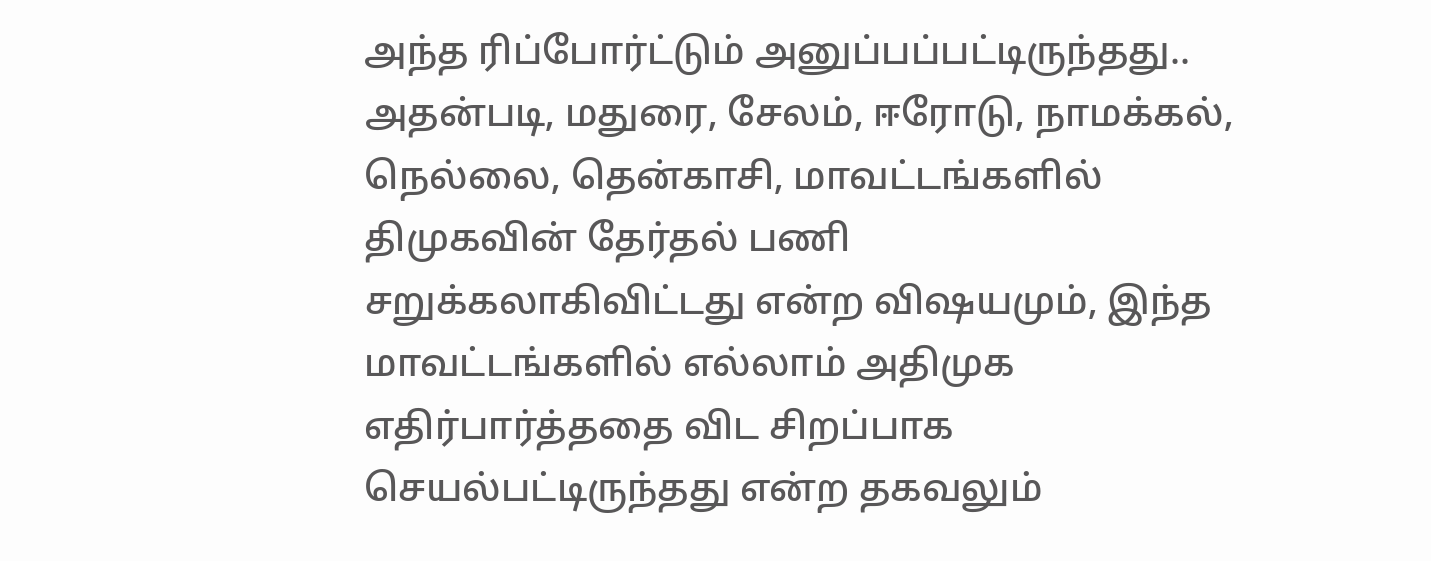அந்த ரிப்போர்ட்டும் அனுப்பப்பட்டிருந்தது.. அதன்படி, மதுரை, சேலம், ஈரோடு, நாமக்கல், நெல்லை, தென்காசி, மாவட்டங்களில் திமுகவின் தேர்தல் பணி சறுக்கலாகிவிட்டது என்ற விஷயமும், இந்த மாவட்டங்களில் எல்லாம் அதிமுக எதிர்பார்த்ததை விட சிறப்பாக செயல்பட்டிருந்தது என்ற தகவலும்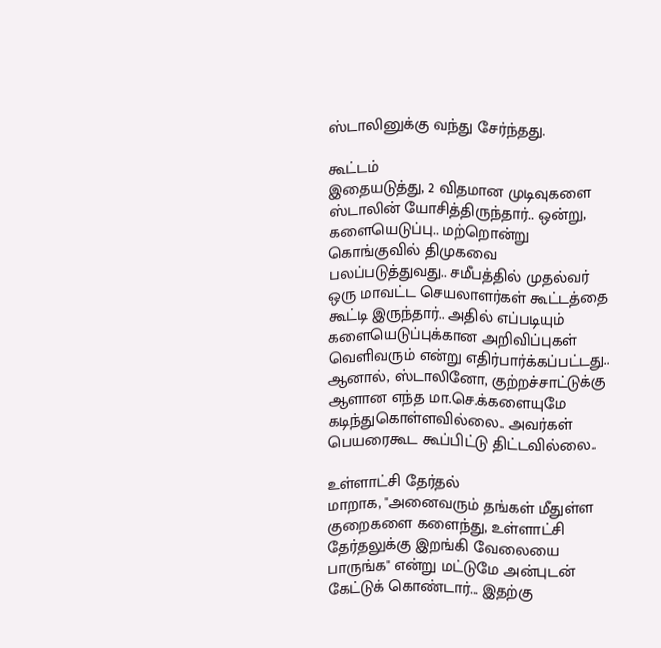ஸ்டாலினுக்கு வந்து சேர்ந்தது.

கூட்டம்
இதையடுத்து, 2 விதமான முடிவுகளை ஸ்டாலின் யோசித்திருந்தார்.. ஒன்று, களையெடுப்பு.. மற்றொன்று கொங்குவில் திமுகவை பலப்படுத்துவது.. சமீபத்தில் முதல்வர் ஒரு மாவட்ட செயலாளர்கள் கூட்டத்தை கூட்டி இருந்தார்.. அதில் எப்படியும் களையெடுப்புக்கான அறிவிப்புகள் வெளிவரும் என்று எதிர்பார்க்கப்பட்டது.. ஆனால், ஸ்டாலினோ, குற்றச்சாட்டுக்கு ஆளான எந்த மா.செ.க்களையுமே கடிந்துகொள்ளவில்லை.. அவர்கள் பெயரைகூட கூப்பிட்டு திட்டவில்லை..

உள்ளாட்சி தேர்தல்
மாறாக, "அனைவரும் தங்கள் மீதுள்ள குறைகளை களைந்து, உள்ளாட்சி தேர்தலுக்கு இறங்கி வேலையை பாருங்க" என்று மட்டுமே அன்புடன் கேட்டுக் கொண்டார்... இதற்கு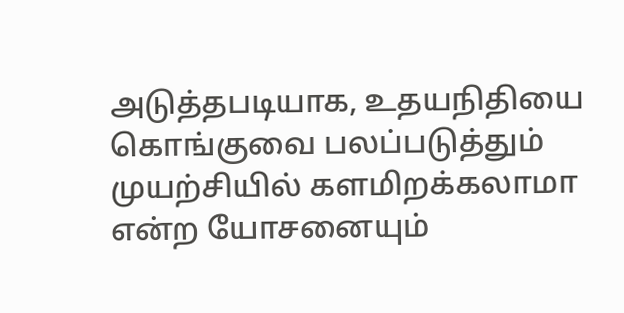அடுத்தபடியாக, உதயநிதியை கொங்குவை பலப்படுத்தும் முயற்சியில் களமிறக்கலாமா என்ற யோசனையும்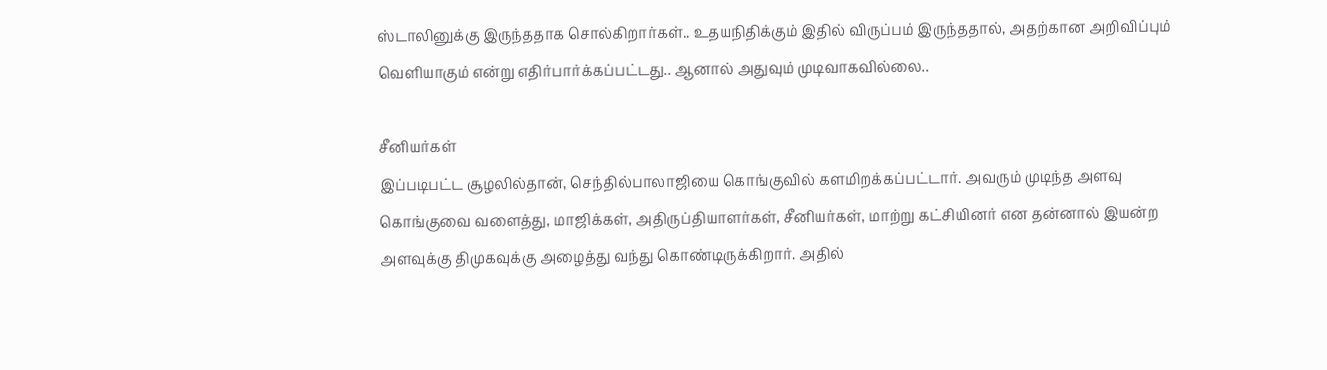ஸ்டாலினுக்கு இருந்ததாக சொல்கிறார்கள்.. உதயநிதிக்கும் இதில் விருப்பம் இருந்ததால், அதற்கான அறிவிப்பும் வெளியாகும் என்று எதிர்பார்க்கப்பட்டது.. ஆனால் அதுவும் முடிவாகவில்லை..

சீனியர்கள்
இப்படிபட்ட சூழலில்தான், செந்தில்பாலாஜியை கொங்குவில் களமிறக்கப்பட்டார். அவரும் முடிந்த அளவு கொங்குவை வளைத்து, மாஜிக்கள், அதிருப்தியாளர்கள், சீனியர்கள், மாற்று கட்சியினர் என தன்னால் இயன்ற அளவுக்கு திமுகவுக்கு அழைத்து வந்து கொண்டிருக்கிறார். அதில்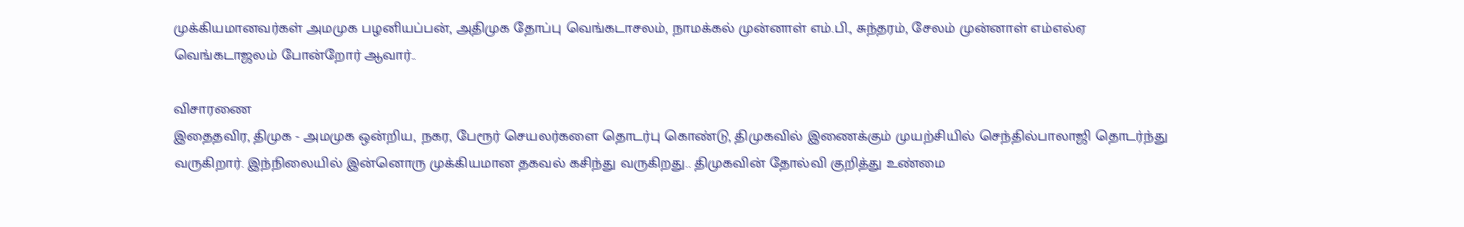முக்கியமானவர்கள் அமமுக பழனியப்பன், அதிமுக தோப்பு வெங்கடாசலம், நாமக்கல் முன்னாள் எம்.பி., சுந்தரம், சேலம் முன்னாள் எம்எல்ஏ வெங்கடாஜலம் போன்றோர் ஆவார்..

விசாரணை
இதைதவிர, திமுக - அமமுக ஒன்றிய, நகர, பேரூர் செயலர்களை தொடர்பு கொண்டு, திமுகவில் இணைக்கும் முயற்சியில் செந்தில்பாலாஜி தொடர்ந்து வருகிறார். இந்நிலையில் இன்னொரு முக்கியமான தகவல் கசிந்து வருகிறது.. திமுகவின் தோல்வி குறித்து உண்மை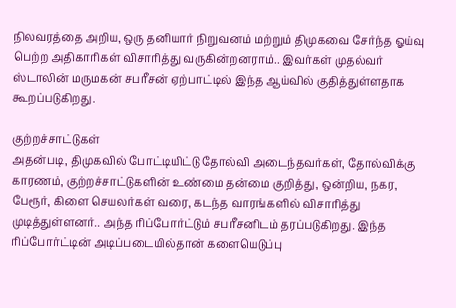நிலவரத்தை அறிய, ஒரு தனியார் நிறுவனம் மற்றும் திமுகவை சேர்ந்த ஓய்வு பெற்ற அதிகாரிகள் விசாரித்து வருகின்றனராம்.. இவர்கள் முதல்வர் ஸ்டாலின் மருமகன் சபரீசன் ஏற்பாட்டில் இந்த ஆய்வில் குதித்துள்ளதாக கூறப்படுகிறது.

குற்றச்சாட்டுகள்
அதன்படி, திமுகவில் போட்டியிட்டு தோல்வி அடைந்தவர்கள், தோல்விக்கு காரணம், குற்றச்சாட்டுகளின் உண்மை தன்மை குறித்து, ஒன்றிய, நகர, பேரூர், கிளை செயலர்கள் வரை, கடந்த வாரங்களில் விசாரித்து முடித்துள்ளனர்.. அந்த ரிப்போர்ட்டும் சபரீசனிடம் தரப்படுகிறது. இந்த ரிப்போர்ட்டின் அடிப்படையில்தான் களையெடுப்பு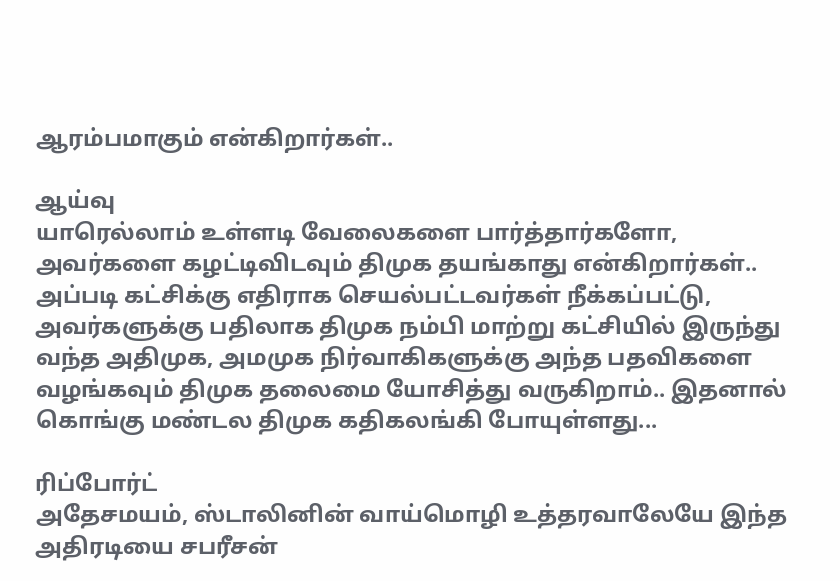ஆரம்பமாகும் என்கிறார்கள்..

ஆய்வு
யாரெல்லாம் உள்ளடி வேலைகளை பார்த்தார்களோ, அவர்களை கழட்டிவிடவும் திமுக தயங்காது என்கிறார்கள்.. அப்படி கட்சிக்கு எதிராக செயல்பட்டவர்கள் நீக்கப்பட்டு, அவர்களுக்கு பதிலாக திமுக நம்பி மாற்று கட்சியில் இருந்து வந்த அதிமுக, அமமுக நிர்வாகிகளுக்கு அந்த பதவிகளை வழங்கவும் திமுக தலைமை யோசித்து வருகிறாம்.. இதனால் கொங்கு மண்டல திமுக கதிகலங்கி போயுள்ளது...

ரிப்போர்ட்
அதேசமயம், ஸ்டாலினின் வாய்மொழி உத்தரவாலேயே இந்த அதிரடியை சபரீசன்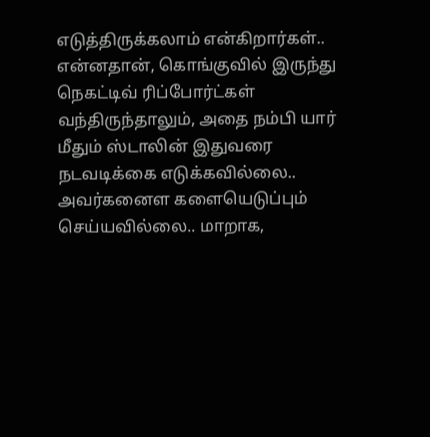எடுத்திருக்கலாம் என்கிறார்கள்.. என்னதான், கொங்குவில் இருந்து நெகட்டிவ் ரிப்போர்ட்கள் வந்திருந்தாலும், அதை நம்பி யார் மீதும் ஸ்டாலின் இதுவரை நடவடிக்கை எடுக்கவில்லை.. அவர்கனைள களையெடுப்பும் செய்யவில்லை.. மாறாக,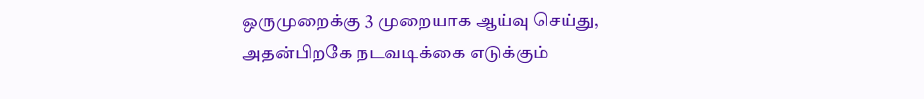ஒருமுறைக்கு 3 முறையாக ஆய்வு செய்து, அதன்பிறகே நடவடிக்கை எடுக்கும்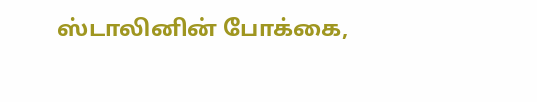ஸ்டாலினின் போக்கை,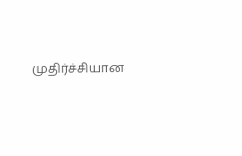முதிர்ச்சியான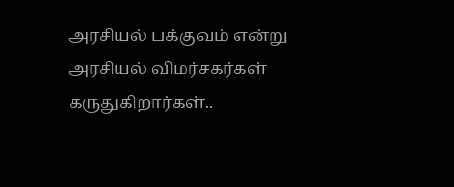அரசியல் பக்குவம் என்று அரசியல் விமர்சகர்கள் கருதுகிறார்கள்..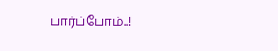பார்ப்போம்..!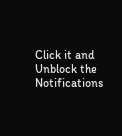Click it and Unblock the Notifications